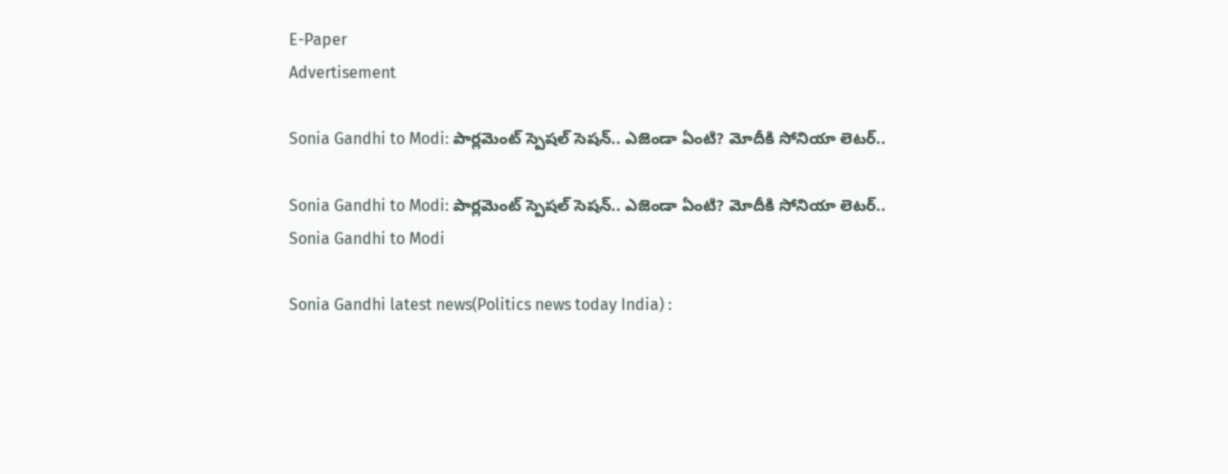E-Paper
Advertisement

Sonia Gandhi to Modi: పార్లమెంట్ స్పెషల్ సెషన్.. ఎజెండా ఏంటి? మోదీకి సోనియా లెటర్..

Sonia Gandhi to Modi: పార్లమెంట్ స్పెషల్ సెషన్.. ఎజెండా ఏంటి? మోదీకి సోనియా లెటర్..
Sonia Gandhi to Modi

Sonia Gandhi latest news(Politics news today India) :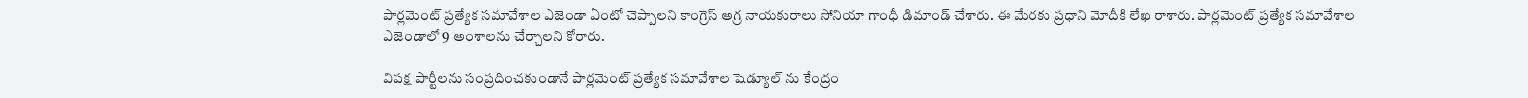పార్లమెంట్‌ ప్రత్యేక సమావేశాల ఎజెండా ఏంటో చెప్పాలని కాంగ్రెస్ అగ్ర నాయకురాలు సోనియా గాంధీ డిమాండ్ చేశారు. ఈ మేరకు ప్రధాని మోదీకి లేఖ రాశారు. పార్లమెంట్‌ ప్రత్యేక సమావేశాల ఎజెండాలో 9 అంశాలను చేర్చాలని కోరారు.

విపక్ష పార్టీలను సంప్రదించకుండానే పార్లమెంట్‌ ప్రత్యేక సమావేశాల షెడ్యూల్ ను కేంద్రం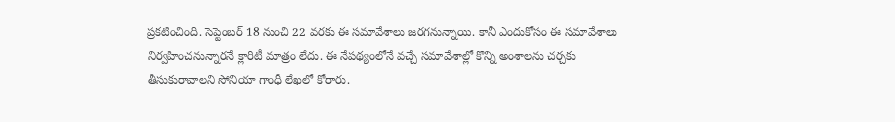ప్రకటించింది. సెప్టెంబర్ 18 నుంచి 22 వరకు ఈ సమావేశాలు జరగనున్నాయి. కానీ ఎందుకోసం ఈ సమావేశాలు నిర్వహించనున్నారనే క్లారిటీ మాత్రం లేదు. ఈ నేపథ్యంలోనే వచ్చే సమావేశాల్లో కొన్ని అంశాలను చర్చకు తీసుకురావాలని సోనియా గాంధీ లేఖలో కోరారు.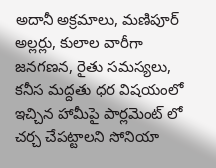అదానీ అక్రమాలు, మణిపూర్‌ అల్లర్లు, కులాల వారీగా జనగణన, రైతు సమస్యలు, కనీస మద్దతు ధర విషయంలో ఇచ్చిన హామీపై పార్లమెంట్ లో చర్చ చేపట్టాలని సోనియా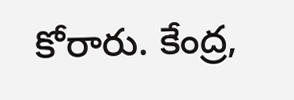కోరారు. కేంద్ర,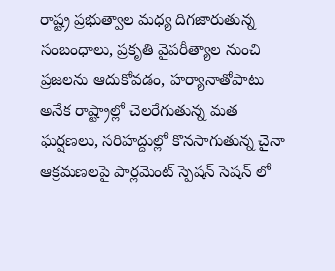రాష్ట్ర ప్రభుత్వాల మధ్య దిగజారుతున్న సంబంధాలు, ప్రకృతి వైపరీత్యాల నుంచి ప్రజలను ఆదుకోవడం, హర్యానాతోపాటు అనేక రాష్ట్రాల్లో చెలరేగుతున్న మత ఘర్షణలు, సరిహద్దుల్లో కొనసాగుతున్న చైనా ఆక్రమణలపై పార్లమెంట్ స్పెషన్ సెషన్ లో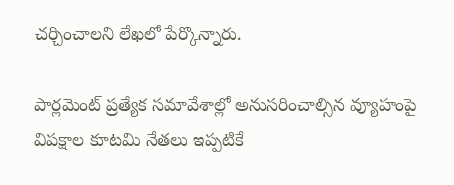చర్చించాలని లేఖలో పేర్కొన్నారు.

పార్లమెంట్ ప్రత్యేక సమావేశాల్లో అనుసరించాల్సిన వ్యూహంపై విపక్షాల కూటమి నేతలు ఇప్పటికే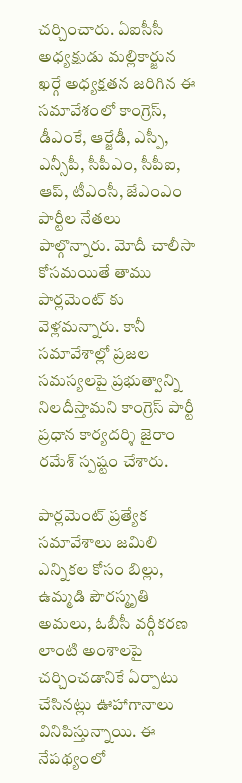చర్చించారు. ఏఐసీసీ అధ్యక్షుడు మల్లికార్జున ఖర్గే అధ్యక్షతన జరిగిన ఈ సమావేశంలో కాంగ్రెస్‌, డీఎంకే, ఆర్జేడీ, ఎస్పీ, ఎన్సీపీ, సీపీఎం, సీపీఐ, ఆప్‌, టీఎంసీ, జేఎంఎం పార్టీల నేతలు పాల్గొన్నారు. మోదీ చాలీసా కోసమయితే తాము పార్లమెంట్ కు వెళ్లమన్నారు. కానీ సమావేశాల్లో ప్రజల సమస్యలపై ప్రభుత్వాన్ని నిలదీస్తామని కాంగ్రెస్‌ పార్టీ ప్రధాన కార్యదర్శి జైరాం రమేశ్‌ స్పష్టం చేశారు.

పార్లమెంట్‌ ప్రత్యేక సమావేశాలు జమిలి ఎన్నికల కోసం బిల్లు, ఉమ్మడి పౌరస్మృతి అమలు, ఓబీసీ వర్గీకరణ లాంటి అంశాలపై చర్చించడానికే ఏర్పాటు చేసినట్లు ఊహాగానాలు వినిపిస్తున్నాయి. ఈ నేపథ్యంలో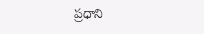ప్రధాని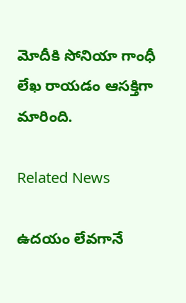మోదీకి సోనియా గాంధీ లేఖ రాయడం ఆసక్తిగా మారింది.

Related News

ఉదయం లేవగానే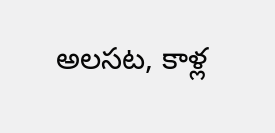అలసట, కాళ్ల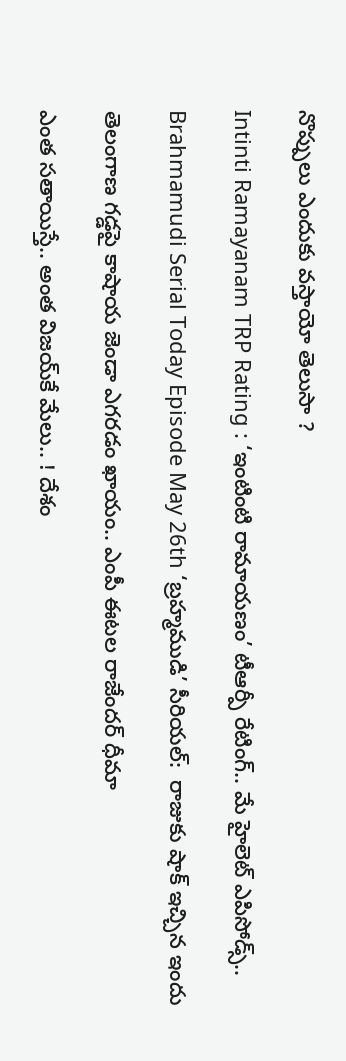నొప్పులు ఎందుకు వస్తాయో తెలుసా ?

Intinti Ramayanam TRP Rating : ‘ఇంటింటి రామాయణం’ టీఆర్పీ రేటింగ్.. మే హైలెట్ ఎపిసోడ్స్..

Brahmamudi Serial Today Episode May 26th ‘బ్రహ్మముడి’ సీరియల్‌:  రాజుకు షాక్ ఇచ్చిన ఇందు

తెలంగాణ గడ్డపై కాషాయ జెండా ఎగరడం ఖాయం.. ఎంపీ ఈటల రాజేందర్ ధీమా

ఎంత స‌తాయిస్తే.. అంత విజ‌య్‌కే మేలు.. ! దేశం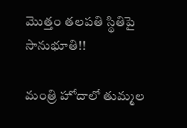మొత్తం త‌ల‌ప‌తి స్థితిపై సానుభూతి!!

మంత్రి హోదాలో తుమ్మల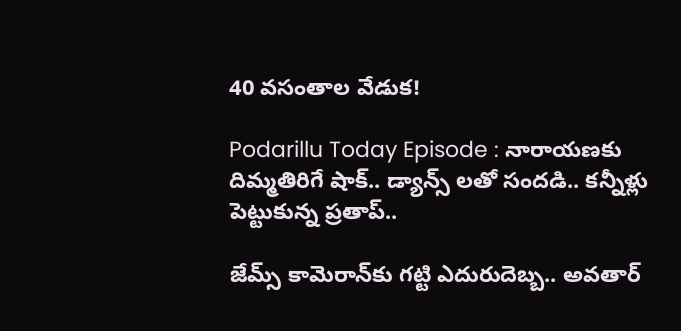40 వసంతాల వేడుక!

Podarillu Today Episode : నారాయణకు దిమ్మతిరిగే షాక్.. డ్యాన్స్ లతో సందడి.. కన్నీళ్లు పెట్టుకున్న ప్రతాప్..

జేమ్స్ కామెరాన్‌కు గట్టి ఎదురుదెబ్బ.. అవతార్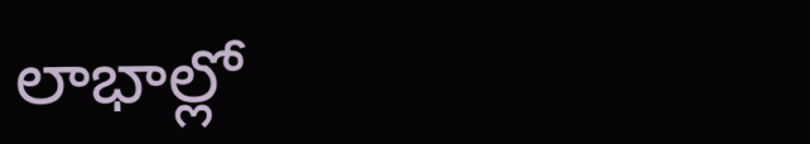లాభాల్లో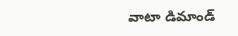వాటా డిమాండ్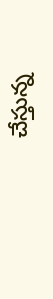చేస్తున్న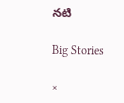నటి

Big Stories

×